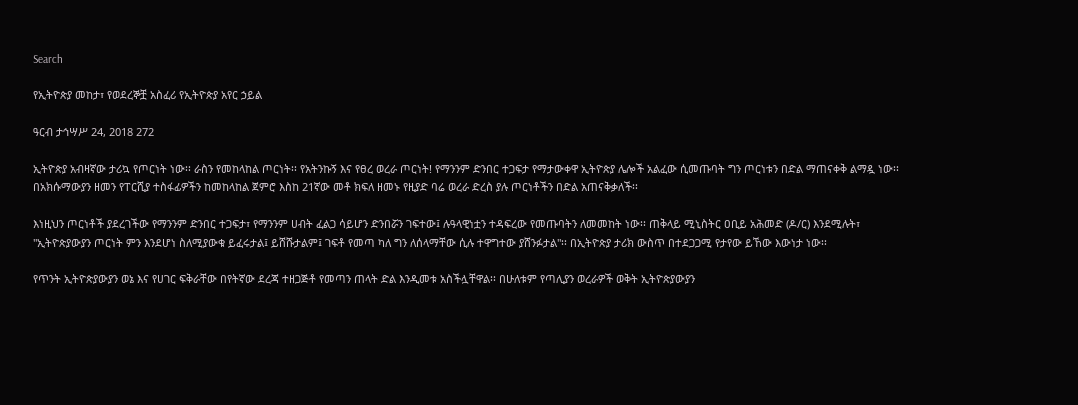Search

የኢትዮጵያ መከታ፣ የወደረኞቿ አስፈሪ የኢትዮጵያ አየር ኃይል

ዓርብ ታኅሣሥ 24, 2018 272

ኢትዮጵያ አብዛኛው ታሪኳ የጦርነት ነው፡፡ ራስን የመከላከል ጦርነት፡፡ የአትንኩኝ እና የፀረ ወረራ ጦርነት! የማንንም ድንበር ተጋፍታ የማታውቀዋ ኢትዮጵያ ሌሎች አልፈው ሲመጡባት ግን ጦርነቱን በድል ማጠናቀቅ ልማዷ ነው፡፡ በአክሱማውያን ዘመን የፐርሺያ ተስፋፊዎችን ከመከላከል ጀምሮ እስከ 21ኛው መቶ ክፍለ ዘመኑ የዚያድ ባሬ ወረራ ድረስ ያሉ ጦርነቶችን በድል አጠናቅቃለች፡፡

እነዚህን ጦርነቶች ያደረገችው የማንንም ድንበር ተጋፍታ፣ የማንንም ሀብት ፈልጋ ሳይሆን ድንበሯን ገፍተው፤ ሉዓላዊነቷን ተዳፍረው የመጡባትን ለመመከት ነው፡፡ ጠቅላይ ሚኒስትር ዐቢይ አሕመድ (ዶ/ር) እንደሚሉት፣ "ኢትዮጵያውያን ጦርነት ምን እንደሆነ ስለሚያውቁ ይፈሩታል፤ ይሸሹታልም፤ ገፍቶ የመጣ ካለ ግን ለሰላማቸው ሲሉ ተዋግተው ያሸንፉታል"፡፡ በኢትዮጵያ ታሪክ ውስጥ በተደጋጋሚ የታየው ይኸው እውነታ ነው፡፡

የጥንት ኢትዮጵያውያን ወኔ እና የሀገር ፍቅራቸው በየትኛው ደረጃ ተዘጋጅቶ የመጣን ጠላት ድል እንዲመቱ አስችሏቸዋል፡፡ በሁለቱም የጣሊያን ወረራዎች ወቅት ኢትዮጵያውያን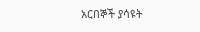አርበኞች ያሳዩት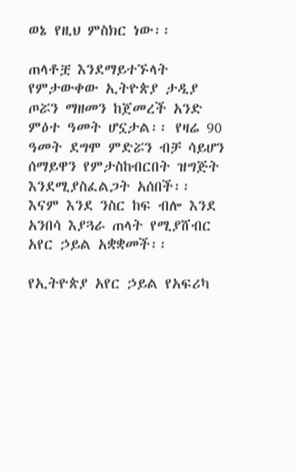ወኔ የዚህ ምስክር ነው፡፡

ጠላቶቿ እንደማይተኙላት የምታውቀው ኢትዮጵያ ታዲያ ጦሯን ማዘመን ከጀመረች አንድ ምዕተ ዓመት ሆኗታል፡፡ የዛሬ 90 ዓመት ደግሞ ምድሯን ብቻ ሳይሆን ሰማይዋን የምታስከብርበት ዝግጅት እንደሚያስፈልጋት አሰበች፡፡ እናም እንደ ንስር ከፍ ብሎ እንደ አንበሳ እያጓራ ጠላት የሚያሸብር አየር ኃይል አቋቋመች፡፡

የኢትዮጵያ አየር ኃይል የአፍሪካ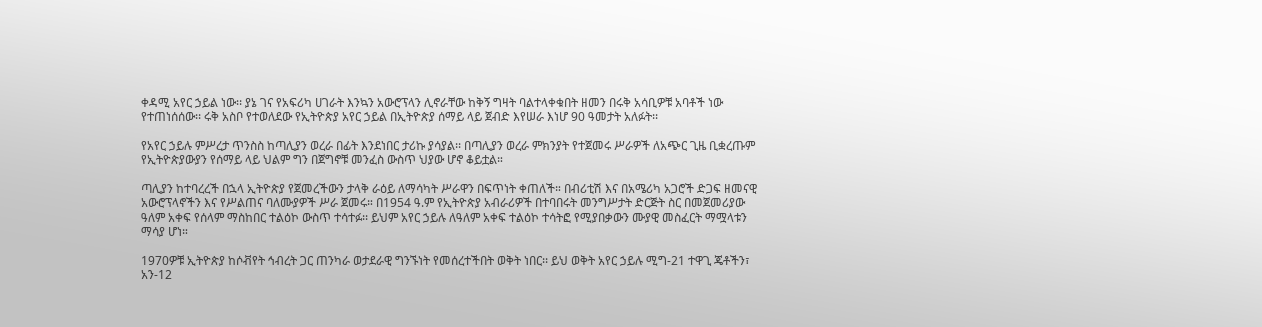ቀዳሚ አየር ኃይል ነው፡፡ ያኔ ገና የአፍሪካ ሀገራት እንኳን አውሮፕላን ሊኖራቸው ከቅኝ ግዛት ባልተላቀቁበት ዘመን በሩቅ አሳቢዎቹ አባቶች ነው የተጠነሰሰው፡፡ ሩቅ አስቦ የተወለደው የኢትዮጵያ አየር ኃይል በኢትዮጵያ ሰማይ ላይ ጀብድ እየሠራ እነሆ 90 ዓመታት አለፉት፡፡

የአየር ኃይሉ ምሥረታ ጥንስስ ከጣሊያን ወረራ በፊት እንደነበር ታሪኩ ያሳያል፡፡ በጣሊያን ወረራ ምክንያት የተጀመሩ ሥራዎች ለአጭር ጊዜ ቢቋረጡም የኢትዮጵያውያን የሰማይ ላይ ህልም ግን በጀግኖቹ መንፈስ ውስጥ ህያው ሆኖ ቆይቷል።

ጣሊያን ከተባረረች በኋላ ኢትዮጵያ የጀመረችውን ታላቅ ራዕይ ለማሳካት ሥራዋን በፍጥነት ቀጠለች። በብሪቲሽ እና በአሜሪካ አጋሮች ድጋፍ ዘመናዊ አውሮፕላኖችን እና የሥልጠና ባለሙያዎች ሥራ ጀመሩ። በ1954 ዓ.ም የኢትዮጵያ አብራሪዎች በተባበሩት መንግሥታት ድርጅት ስር በመጀመሪያው ዓለም አቀፍ የሰላም ማስከበር ተልዕኮ ውስጥ ተሳተፉ፡፡ ይህም አየር ኃይሉ ለዓለም አቀፍ ተልዕኮ ተሳትፎ የሚያበቃውን ሙያዊ መስፈርት ማሟላቱን ማሳያ ሆነ።

1970ዎቹ ኢትዮጵያ ከሶቭየት ኅብረት ጋር ጠንካራ ወታደራዊ ግንኙነት የመሰረተችበት ወቅት ነበር፡፡ ይህ ወቅት አየር ኃይሉ ሚግ-21 ተዋጊ ጄቶችን፣ አን-12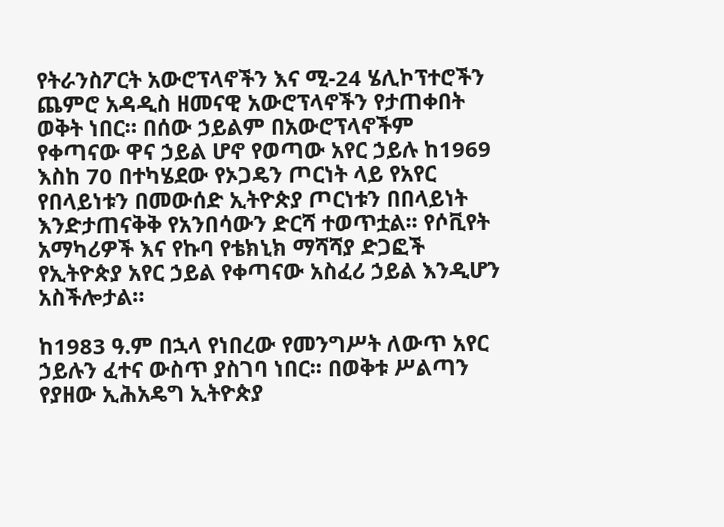የትራንስፖርት አውሮፕላኖችን እና ሚ-24 ሄሊኮፕተሮችን ጨምሮ አዳዲስ ዘመናዊ አውሮፕላኖችን የታጠቀበት ወቅት ነበር። በሰው ኃይልም በአውሮፕላኖችም የቀጣናው ዋና ኃይል ሆኖ የወጣው አየር ኃይሉ ከ1969 እስከ 70 በተካሄደው የኦጋዴን ጦርነት ላይ የአየር የበላይነቱን በመውሰድ ኢትዮጵያ ጦርነቱን በበላይነት እንድታጠናቅቅ የአንበሳውን ድርሻ ተወጥቷል፡፡ የሶቪየት አማካሪዎች እና የኩባ የቴክኒክ ማሻሻያ ድጋፎች የኢትዮጵያ አየር ኃይል የቀጣናው አስፈሪ ኃይል እንዲሆን አስችሎታል።

ከ1983 ዓ.ም በኋላ የነበረው የመንግሥት ለውጥ አየር ኃይሉን ፈተና ውስጥ ያስገባ ነበር፡፡ በወቅቱ ሥልጣን የያዘው ኢሕአዴግ ኢትዮጵያ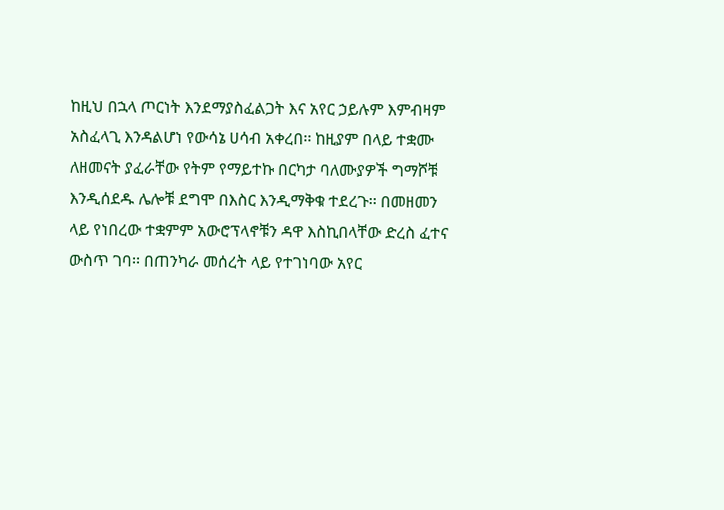ከዚህ በኋላ ጦርነት እንደማያስፈልጋት እና አየር ኃይሉም እምብዛም አስፈላጊ እንዳልሆነ የውሳኔ ሀሳብ አቀረበ፡፡ ከዚያም በላይ ተቋሙ ለዘመናት ያፈራቸው የትም የማይተኩ በርካታ ባለሙያዎች ግማሾቹ እንዲሰደዱ ሌሎቹ ደግሞ በእስር እንዲማቅቁ ተደረጉ፡፡ በመዘመን ላይ የነበረው ተቋምም አውሮፕላኖቹን ዳዋ እስኪበላቸው ድረስ ፈተና ውስጥ ገባ፡፡ በጠንካራ መሰረት ላይ የተገነባው አየር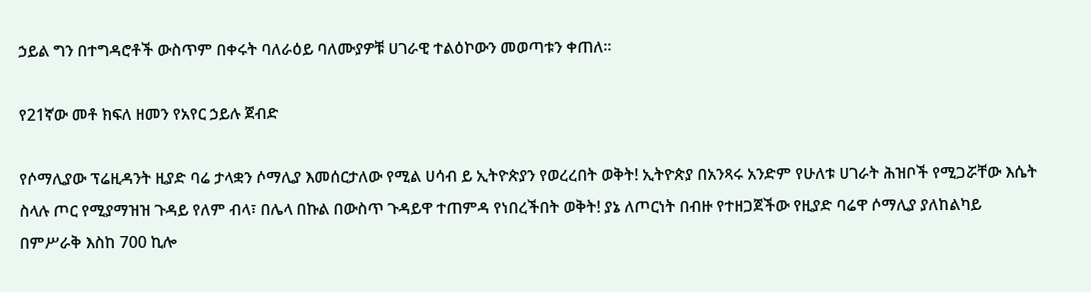ኃይል ግን በተግዳሮቶች ውስጥም በቀሩት ባለራዕይ ባለሙያዎቹ ሀገራዊ ተልዕኮውን መወጣቱን ቀጠለ፡፡

የ21ኛው መቶ ክፍለ ዘመን የአየር ኃይሉ ጀብድ

የሶማሊያው ፕሬዚዳንት ዚያድ ባሬ ታላቋን ሶማሊያ እመሰርታለው የሚል ሀሳብ ይ ኢትዮጵያን የወረረበት ወቅት! ኢትዮጵያ በአንጻሩ አንድም የሁለቱ ሀገራት ሕዝቦች የሚጋሯቸው እሴት ስላሉ ጦር የሚያማዝዝ ጉዳይ የለም ብላ፣ በሌላ በኩል በውስጥ ጉዳይዋ ተጠምዳ የነበረችበት ወቅት! ያኔ ለጦርነት በብዙ የተዘጋጀችው የዚያድ ባሬዋ ሶማሊያ ያለከልካይ በምሥራቅ እስከ 700 ኪሎ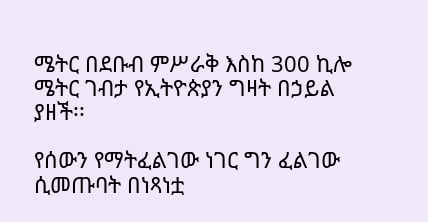ሜትር በደቡብ ምሥራቅ እስከ 300 ኪሎ ሜትር ገብታ የኢትዮጵያን ግዛት በኃይል ያዘች፡፡

የሰውን የማትፈልገው ነገር ግን ፈልገው ሲመጡባት በነጻነቷ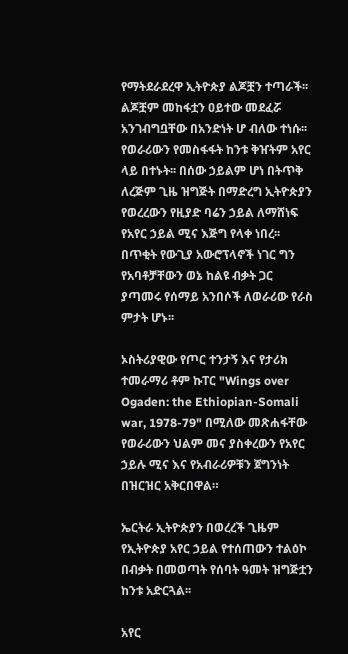የማትደራደረዋ ኢትዮጵያ ልጆቿን ተጣራች፡፡ ልጆቿም መከፋቷን ዐይተው መደፈሯ አንገብግቧቸው በአንድነት ሆ ብለው ተነሱ፡፡ የወራሪውን የመስፋፋት ከንቱ ቅዠትም አየር ላይ በተኑት፡፡ በሰው ኃይልም ሆነ በትጥቅ ለረጅም ጊዜ ዝግጅት በማድረግ ኢትዮጵያን የወረረውን የዚያድ ባሬን ኃይል ለማሸነፍ የአየር ኃይል ሚና እጅግ የላቀ ነበረ፡፡ በጥቂት የውጊያ አውሮፕላኖች ነገር ግን የአባቶቻቸውን ወኔ ከልዩ ብቃት ጋር ያጣመሩ የሰማይ አንበሶች ለወራሪው የራስ ምታት ሆኑ፡፡

ኦስትሪያዊው የጦር ተንታኝ እና የታሪክ ተመራማሪ ቶም ኩፐር "Wings over Ogaden: the Ethiopian-Somali war, 1978-79" በሚለው መጽሐፋቸው የወራሪውን ህልም መና ያስቀረውን የአየር ኃይሉ ሚና እና የአብራሪዎቹን ጀግንነት በዝርዝር አቅርበዋል።

ኤርትራ ኢትዮጵያን በወረረች ጊዜም የኢትዮጵያ አየር ኃይል የተሰጠውን ተልዕኮ በብቃት በመወጣት የሰባት ዓመት ዝግጅቷን ከንቱ አድርጓል፡፡

አየር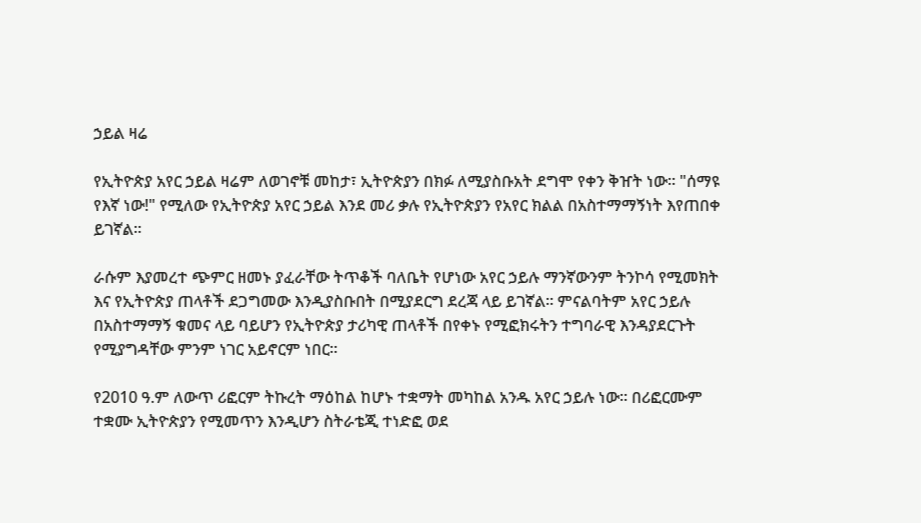ኃይል ዛሬ

የኢትዮጵያ አየር ኃይል ዛሬም ለወገኖቹ መከታ፣ ኢትዮጵያን በክፉ ለሚያስቡአት ደግሞ የቀን ቅዠት ነው፡፡ "ሰማዩ የእኛ ነው!" የሚለው የኢትዮጵያ አየር ኃይል እንደ መሪ ቃሉ የኢትዮጵያን የአየር ክልል በአስተማማኝነት እየጠበቀ ይገኛል፡፡

ራሱም እያመረተ ጭምር ዘመኑ ያፈራቸው ትጥቆች ባለቤት የሆነው አየር ኃይሉ ማንኛውንም ትንኮሳ የሚመክት እና የኢትዮጵያ ጠላቶች ደጋግመው እንዲያስቡበት በሚያደርግ ደረጃ ላይ ይገኛል፡፡ ምናልባትም አየር ኃይሉ በአስተማማኝ ቁመና ላይ ባይሆን የኢትዮጵያ ታሪካዊ ጠላቶች በየቀኑ የሚፎክሩትን ተግባራዊ እንዳያደርጉት የሚያግዳቸው ምንም ነገር አይኖርም ነበር፡፡

የ2010 ዓ.ም ለውጥ ሪፎርም ትኩረት ማዕከል ከሆኑ ተቋማት መካከል አንዱ አየር ኃይሉ ነው፡፡ በሪፎርሙም ተቋሙ ኢትዮጵያን የሚመጥን እንዲሆን ስትራቴጂ ተነድፎ ወደ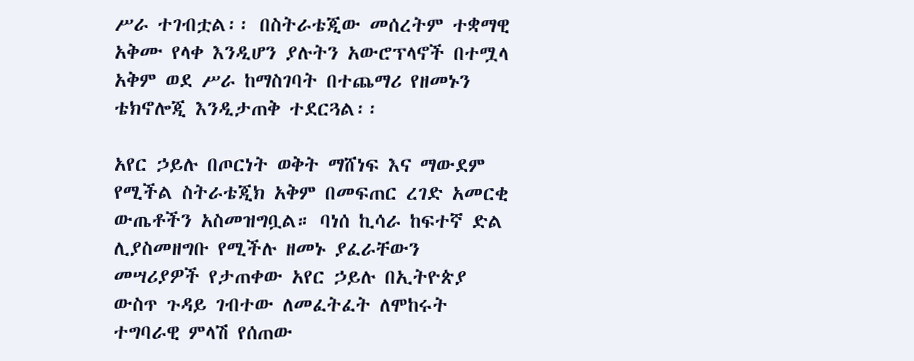ሥራ ተገብቷል፡፡ በስትራቴጂው መሰረትም ተቋማዊ አቅሙ የላቀ እንዲሆን ያሉትን አውሮፕላኖች በተሟላ አቅም ወደ ሥራ ከማስገባት በተጨማሪ የዘመኑን ቴክኖሎጂ እንዲታጠቅ ተደርጓል፡፡

አየር ኃይሉ በጦርነት ወቅት ማሸነፍ እና ማውደም የሚችል ስትራቴጂክ አቅም በመፍጠር ረገድ አመርቂ ውጤቶችን አስመዝግቧል። ባነሰ ኪሳራ ከፍተኛ ድል ሊያስመዘግቡ የሚችሉ ዘመኑ ያፈራቸውን መሣሪያዎች የታጠቀው አየር ኃይሉ በኢትዮጵያ ውስጥ ጉዳይ ገብተው ለመፈትፈት ለሞከሩት ተግባራዊ ምላሽ የሰጠው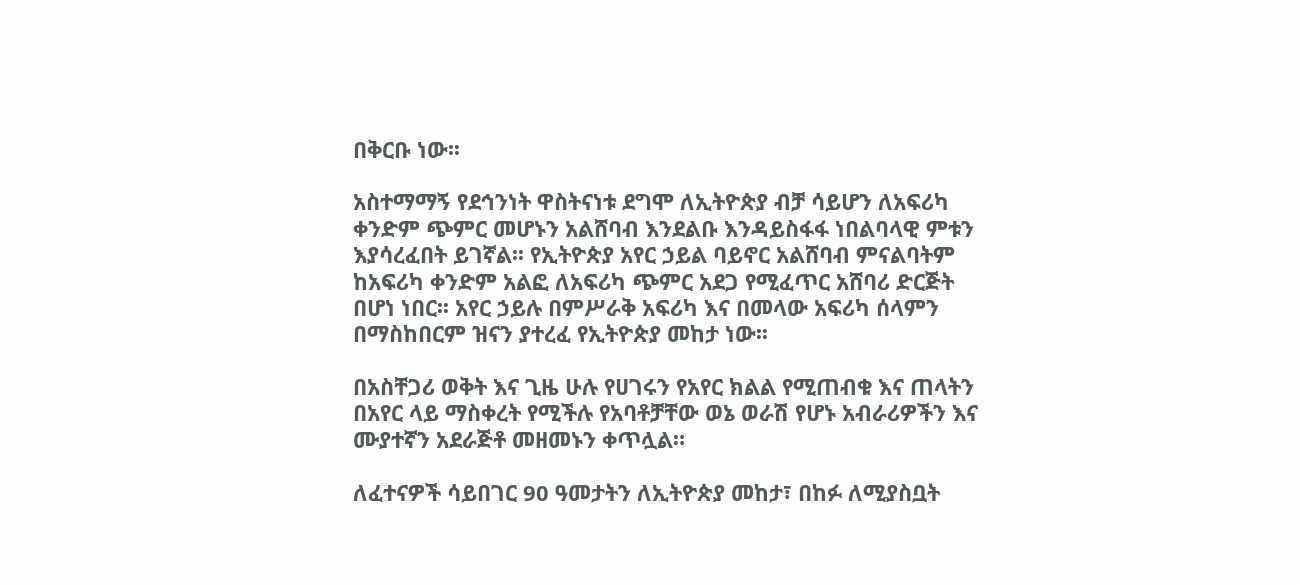በቅርቡ ነው፡፡

አስተማማኝ የደኅንነት ዋስትናነቱ ደግሞ ለኢትዮጵያ ብቻ ሳይሆን ለአፍሪካ ቀንድም ጭምር መሆኑን አልሸባብ እንደልቡ እንዳይስፋፋ ነበልባላዊ ምቱን እያሳረፈበት ይገኛል፡፡ የኢትዮጵያ አየር ኃይል ባይኖር አልሸባብ ምናልባትም ከአፍሪካ ቀንድም አልፎ ለአፍሪካ ጭምር አደጋ የሚፈጥር አሸባሪ ድርጅት በሆነ ነበር፡፡ አየር ኃይሉ በምሥራቅ አፍሪካ እና በመላው አፍሪካ ሰላምን በማስከበርም ዝናን ያተረፈ የኢትዮጵያ መከታ ነው፡፡

በአስቸጋሪ ወቅት እና ጊዜ ሁሉ የሀገሩን የአየር ክልል የሚጠብቁ እና ጠላትን በአየር ላይ ማስቀረት የሚችሉ የአባቶቻቸው ወኔ ወራሽ የሆኑ አብራሪዎችን እና ሙያተኛን አደራጅቶ መዘመኑን ቀጥሏል።

ለፈተናዎች ሳይበገር 90 ዓመታትን ለኢትዮጵያ መከታ፣ በከፉ ለሚያስቧት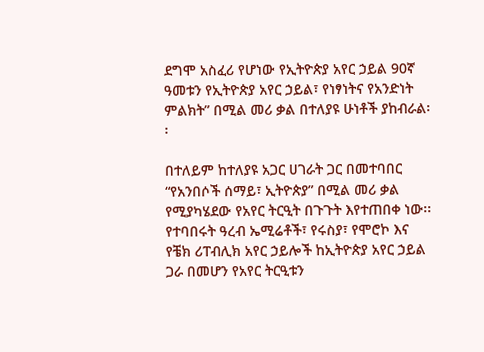ደግሞ አስፈሪ የሆነው የኢትዮጵያ አየር ኃይል 90ኛ ዓመቱን የኢትዮጵያ አየር ኃይል፣ የነፃነትና የአንድነት ምልክት” በሚል መሪ ቃል በተለያዩ ሁነቶች ያከብራል፡፡

በተለይም ከተለያዩ አጋር ሀገራት ጋር በመተባበር “የአንበሶች ሰማይ፣ ኢትዮጵያ” በሚል መሪ ቃል የሚያካሄደው የአየር ትርዒት በጉጉት እየተጠበቀ ነው፡፡ የተባበሩት ዓረብ ኤሚሬቶች፣ የሩስያ፣ የሞሮኮ እና የቼክ ሪፐብሊክ አየር ኃይሎች ከኢትዮጵያ አየር ኃይል ጋራ በመሆን የአየር ትርዒቱን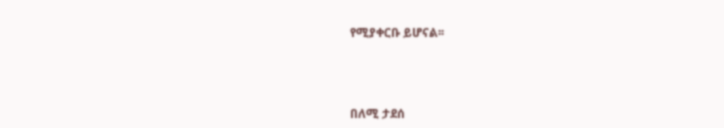የሚያቀርቡ ይሆናል፡፡



በለሚ ታደሰ